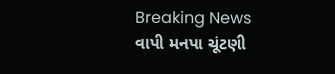Breaking News
વાપી મનપા ચૂંટણી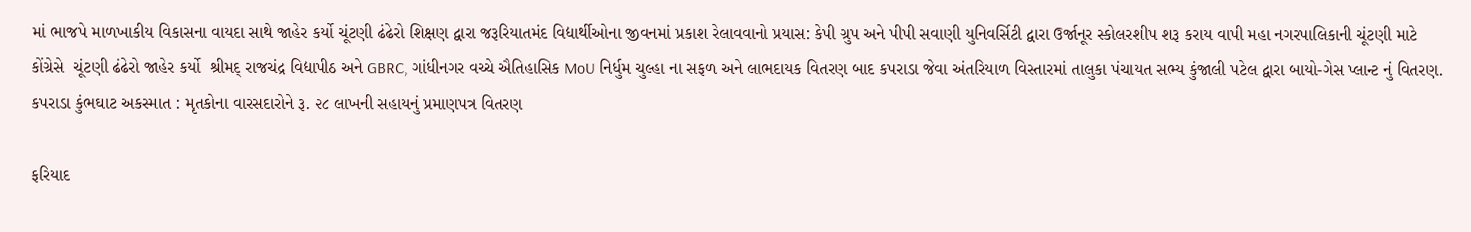માં ભાજપે માળખાકીય વિકાસના વાયદા સાથે જાહેર કર્યો ચૂંટણી ઢંઢેરો શિક્ષણ દ્વારા જરૂરિયાતમંદ વિદ્યાર્થીઓના જીવનમાં પ્રકાશ રેલાવવાનો પ્રયાસ: કેપી ગ્રુપ અને પીપી સવાણી યુનિવર્સિટી દ્વારા ઉર્જાનૂર સ્કોલરશીપ શરૂ કરાય વાપી મહા નગરપાલિકાની ચૂંટણી માટે કોંગ્રેસે  ચૂંટણી ઢંઢેરો જાહેર કર્યો  શ્રીમદ્ રાજચંદ્ર વિદ્યાપીઠ અને GBRC, ગાંધીનગર વચ્ચે ઐતિહાસિક MoU નિર્ધુમ ચુલ્હા ના સફળ અને લાભદાયક વિતરણ બાદ કપરાડા જેવા અંતરિયાળ વિસ્તારમાં તાલુકા પંચાયત સભ્ય કુંજાલી પટેલ દ્વારા બાયો-ગેસ પ્લાન્ટ નું વિતરણ. કપરાડા કુંભઘાટ અકસ્માત : મૃતકોના વારસદારોને રૂ. ૨૮ લાખની સહાયનું પ્રમાણપત્ર વિતરણ

ફરિયાદ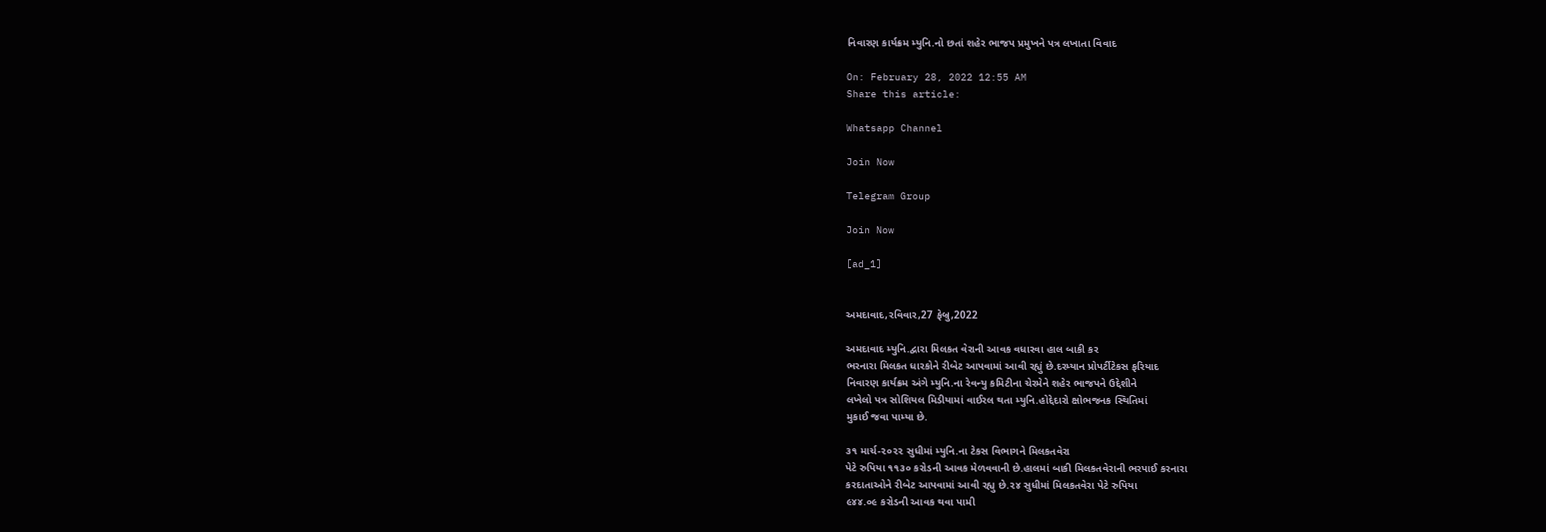નિવારણ કાર્યક્રમ મ્યુનિ.નો છતાં શહેર ભાજપ પ્રમુખને પત્ર લખાતા વિવાદ

On: February 28, 2022 12:55 AM
Share this article:

Whatsapp Channel

Join Now

Telegram Group

Join Now

[ad_1]


અમદાવાદ,રવિવાર,27 ફેબ્રુ,2022

અમદાવાદ મ્યુનિ.દ્વારા મિલકત વેરાની આવક વધારવા હાલ બાકી કર
ભરનારા મિલકત ધારકોને રીબેટ આપવામાં આવી રહ્યું છે.દરમ્યાન પ્રોપર્ટીટેકસ ફરિયાદ
નિવારણ કાર્યક્રમ અંગે મ્યુનિ.ના રેવન્યુ કમિટીના ચેરમેને શહેર ભાજપને ઉદ્દેશીને
લખેલો પત્ર સોશિયલ મિડીયામાં વાઈરલ થતા મ્યુનિ.હોદ્દેદારો ક્ષોભજનક સ્થિતિમાં
મુકાઈ જવા પામ્યા છે.

૩૧ માર્ચ-૨૦૨૨ સુધીમાં મ્યુનિ.ના ટેકસ વિભાગને મિલકતવેરા
પેટે રુપિયા ૧૧૩૦ કરોડની આવક મેળવવાની છે.હાલમાં બાકી મિલકતવેરાની ભરપાઈ કરનારા
કરદાતાઓને રીબેટ આપવામાં આવી રહ્યુ છે.૨૪ સુધીમાં મિલકતવેરા પેટે રુપિયા
૯૪૪.૦૯ કરોડની આવક થવા પામી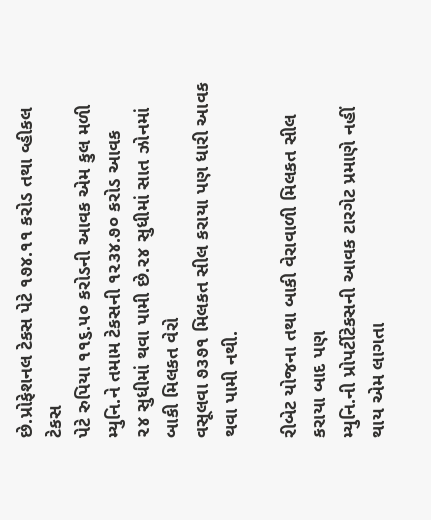છે.પ્રોફેશનલ ટેકસ પેટે ૧૭૪.૧૧ કરોડ તથા વ્હીકલ ટેકસ
પેટે રુપિયા ૧૧૬.૫૦ કરોડની આવક એમ કુલ મળી મ્યુનિ.ને તમામ ટેકસની ૧૨૩૪.૭૦ કરોડ આવક
૨૪ સુધીમાં થવા પામી છે.૨૪ સુધીમાં સાત ઝોનમાં બાકી મિલકત વેરો
વસૂલવા ૭૩૭૧ મિલકત સીલ કરાયા પણ ધારી આવક થવા પામી નથી.

રીબેટ યોજના તથા બાકી વેરાવાળી મિલકત સીલ કરાયા બાદ પણ
મ્યુનિ.ની પ્રોપર્ટીટેકસની આવક ટારગેટ પ્રમાણે નહીં થાય એમ લાગતા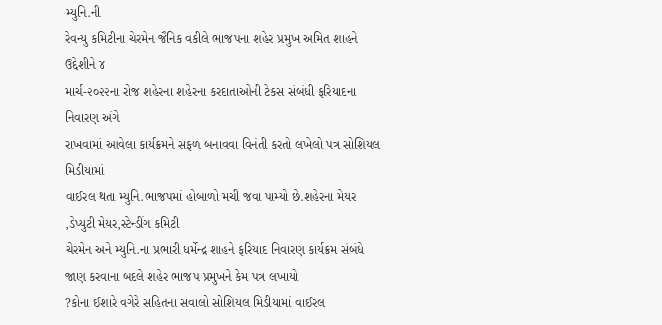મ્યુનિ.ની
રેવન્યુ કમિટીના ચેરમેન જૈનિક વકીલે ભાજપના શહેર પ્રમુખ અમિત શાહને ઉદ્દેશીને ૪
માર્ચ-૨૦૨૨ના રોજ શહેરના શહેરના કરદાતાઓની ટેકસ સંબંધી ફરિયાદના નિવારણ અંગે
રાખવામાં આવેલા કાર્યક્રમને સફળ બનાવવા વિનંતી કરતો લખેલો પત્ર સોશિયલ મિડીયામાં
વાઈરલ થતા મ્યુનિ.ભાજપમાં હોબાળો મચી જવા પામ્યો છે.શહેરના મેયર
,ડેપ્યુટી મેયર,સ્ટેન્ડીંગ કમિટી
ચેરમેન અને મ્યુનિ.ના પ્રભારી ધર્મેન્દ્ર શાહને ફરિયાદ નિવારણ કાર્યક્રમ સંબંધે
જાણ કરવાના બદલે શહેર ભાજપ પ્રમુખને કેમ પત્ર લખાયો
?કોના ઈશારે વગેરે સહિતના સવાલો સોશિયલ મિડીયામાં વાઈરલ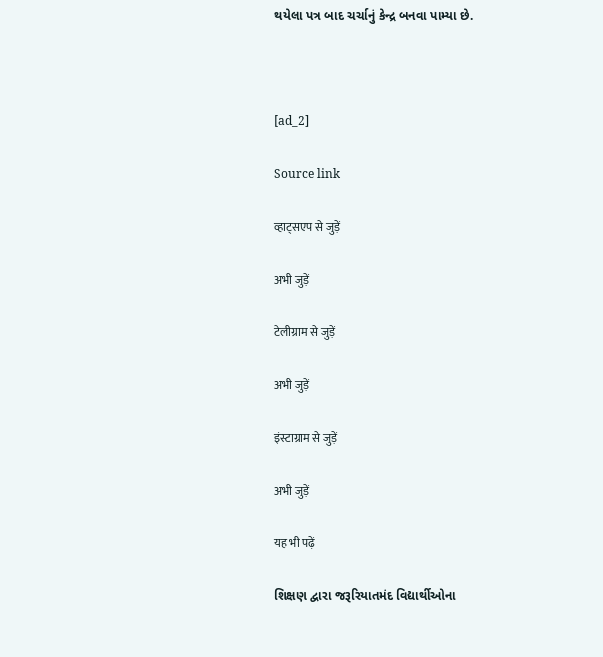થયેલા પત્ર બાદ ચર્ચાનું કેન્દ્ર બનવા પામ્યા છે.



[ad_2]

Source link

व्हाट्सएप से जुड़ें

अभी जुड़ें

टेलीग्राम से जुड़ें

अभी जुड़ें

इंस्टाग्राम से जुड़ें

अभी जुड़ें

यह भी पढ़ें

શિક્ષણ દ્વારા જરૂરિયાતમંદ વિદ્યાર્થીઓના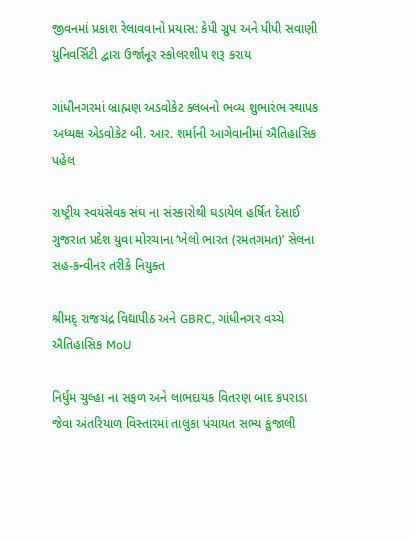જીવનમાં પ્રકાશ રેલાવવાનો પ્રયાસ: કેપી ગ્રુપ અને પીપી સવાણી યુનિવર્સિટી દ્વારા ઉર્જાનૂર સ્કોલરશીપ શરૂ કરાય

ગાંધીનગરમાં બ્રાહ્મણ અડવોકેટ ક્લબનો ભવ્ય શુભારંભ સ્થાપક અધ્યક્ષ એડવોકેટ બી. આર. શર્માની આગેવાનીમાં ઐતિહાસિક પહેલ

રાષ્ટ્રીય સ્વયંસેવક સંઘ ના સંસ્કારોથી ઘડાયેલ હર્ષિત દેસાઈ ગુજરાત પ્રદેશ યુવા મોરચાના ‘ખેલો ભારત (રમતગમત)’ સેલના સહ-કન્વીનર તરીકે નિયુક્ત

શ્રીમદ્ રાજચંદ્ર વિદ્યાપીઠ અને GBRC, ગાંધીનગર વચ્ચે ઐતિહાસિક MoU

નિર્ધુમ ચુલ્હા ના સફળ અને લાભદાયક વિતરણ બાદ કપરાડા જેવા અંતરિયાળ વિસ્તારમાં તાલુકા પંચાયત સભ્ય કુંજાલી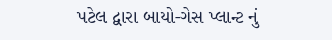પટેલ દ્વારા બાયો-ગેસ પ્લાન્ટ નું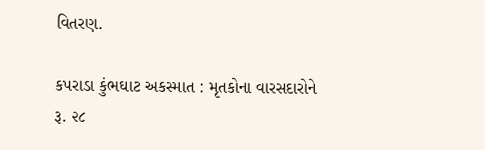વિતરણ.

કપરાડા કુંભઘાટ અકસ્માત : મૃતકોના વારસદારોને રૂ. ૨૮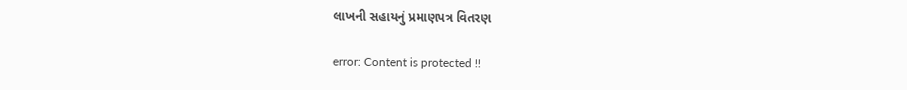લાખની સહાયનું પ્રમાણપત્ર વિતરણ

error: Content is protected !!